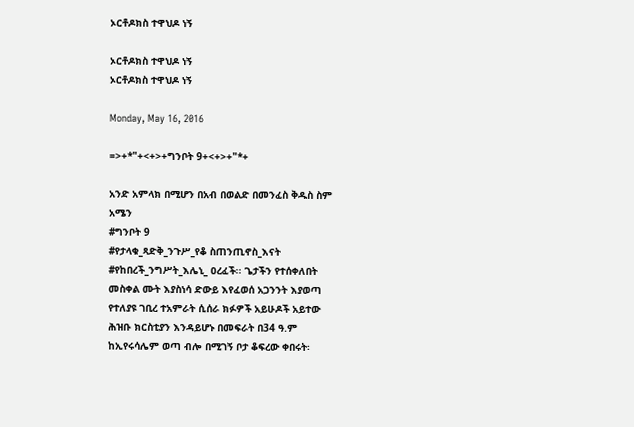ኦርቶዶክስ ተዋህዶ ነኝ

ኦርቶዶክስ ተዋህዶ ነኝ
ኦርቶዶክስ ተዋህዶ ነኝ

Monday, May 16, 2016

=>+*"+<+>+ግንቦት 9+<+>+"*+

አንድ አምላክ በሚሆን በአብ በወልድ በመንፈስ ቅዱስ ስም
አሜን
#ግንቦት 9
#የታላቁ_ጻድቅ_ንጉሥ_የቆ ስጠንጢኖስ_እናት
#የከበረች_ንግሥት_እሌኒ_ ዐረፈች፡፡ ጌታችን የተሰቀለበት
መስቀል ሙት እያስነሳ ድውይ እየፈወሰ አጋንንት እያወጣ
የተለያዩ ገቢረ ተአምራት ሲሰራ ክፉዎች አይሁዶች አይተው
ሕዝቡ ክርስቲያን እንዳይሆኑ በመፍራት በ34 ዓ.ም
ከኢየሩሳሌም ወጣ ብሎ በሚገኝ ቦታ ቆፍረው ቀበሩት፡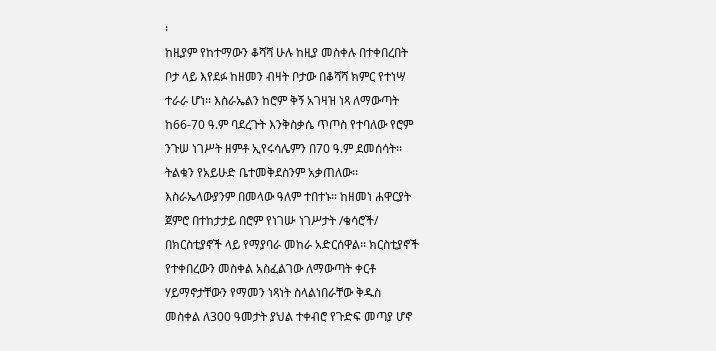፡
ከዚያም የከተማውን ቆሻሻ ሁሉ ከዚያ መስቀሉ በተቀበረበት
ቦታ ላይ እየደፉ ከዘመን ብዛት ቦታው በቆሻሻ ክምር የተነሣ
ተራራ ሆነ፡፡ እስራኤልን ከሮም ቅኝ አገዛዝ ነጻ ለማውጣት
ከ66-70 ዓ.ም ባደረጉት እንቅስቃሴ ጥጦስ የተባለው የሮም
ንጉሠ ነገሥት ዘምቶ ኢየሩሳሌምን በ70 ዓ.ም ደመሰሳት፡፡
ትልቁን የአይሁድ ቤተመቅደስንም አቃጠለው፡፡
እስራኤላውያንም በመላው ዓለም ተበተኑ፡፡ ከዘመነ ሐዋርያት
ጀምሮ በተከታታይ በሮም የነገሡ ነገሥታት /ቄሳሮች/
በክርስቲያኖች ላይ የማያባራ መከራ አድርሰዋል፡፡ ክርስቲያኖች
የተቀበረውን መስቀል አስፈልገው ለማውጣት ቀርቶ
ሃይማኖታቸውን የማመን ነጻነት ስላልነበራቸው ቅዱስ
መስቀል ለ300 ዓመታት ያህል ተቀብሮ የጉድፍ መጣያ ሆኖ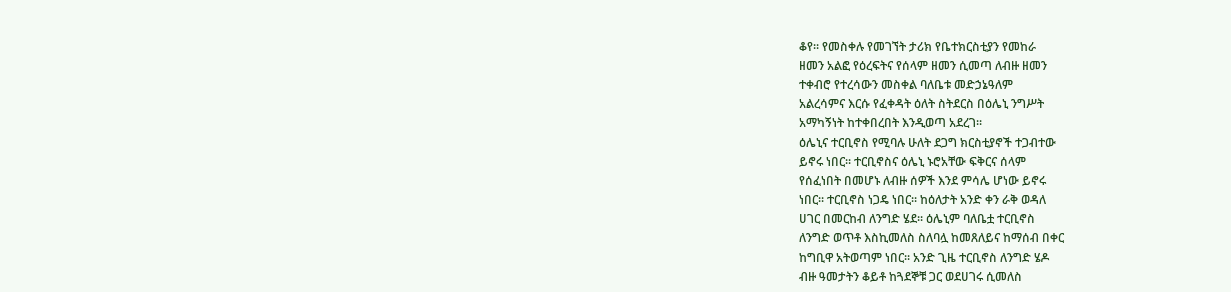ቆየ፡፡ የመስቀሉ የመገኘት ታሪክ የቤተክርስቲያን የመከራ
ዘመን አልፎ የዕረፍትና የሰላም ዘመን ሲመጣ ለብዙ ዘመን
ተቀብሮ የተረሳውን መስቀል ባለቤቱ መድኃኔዓለም
አልረሳምና እርሱ የፈቀዳት ዕለት ስትደርስ በዕሌኒ ንግሥት
አማካኝነት ከተቀበረበት እንዲወጣ አደረገ፡፡
ዕሌኒና ተርቢኖስ የሚባሉ ሁለት ደጋግ ክርስቲያኖች ተጋብተው
ይኖሩ ነበር፡፡ ተርቢኖስና ዕሌኒ ኑሮአቸው ፍቅርና ሰላም
የሰፈነበት በመሆኑ ለብዙ ሰዎች እንደ ምሳሌ ሆነው ይኖሩ
ነበር፡፡ ተርቢኖስ ነጋዴ ነበር፡፡ ከዕለታት አንድ ቀን ራቅ ወዳለ
ሀገር በመርከብ ለንግድ ሄደ፡፡ ዕሌኒም ባለቤቷ ተርቢኖስ
ለንግድ ወጥቶ እስኪመለስ ስለባሏ ከመጸለይና ከማሰብ በቀር
ከግቢዋ አትወጣም ነበር፡፡ አንድ ጊዜ ተርቢኖስ ለንግድ ሄዶ
ብዙ ዓመታትን ቆይቶ ከጓደኞቹ ጋር ወደሀገሩ ሲመለስ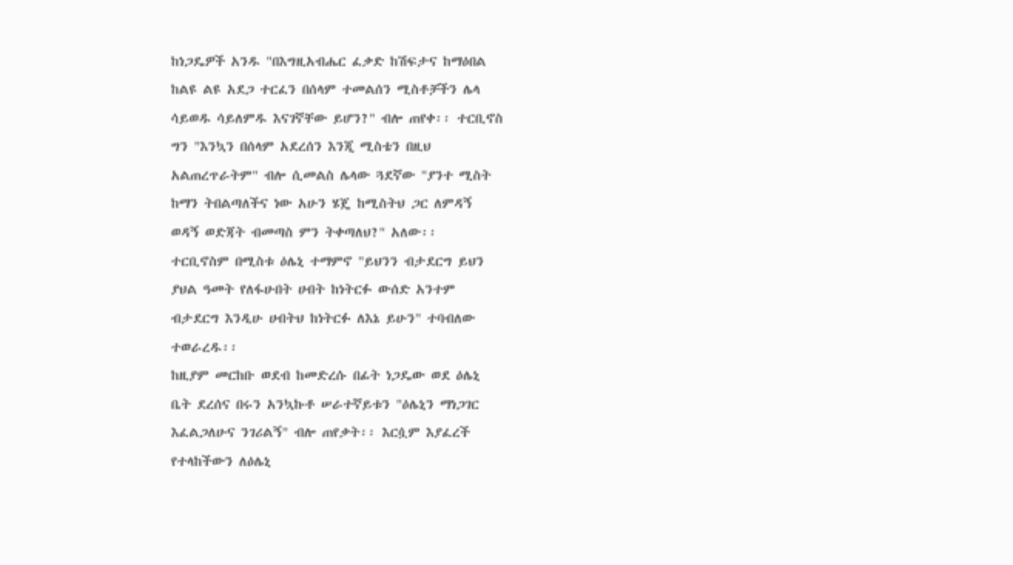ከነጋዴዎች አንዱ "በእግዚአብሔር ፈቃድ ከሽፍታና ከማዕበል
ከልዩ ልዩ አደጋ ተርፈን በሰላም ተመልሰን ሚስቶቻችን ሌላ
ሳይወዱ ሳይለምዱ እናገኛቸው ይሆን?" ብሎ ጠየቀ፡፡ ተርቢኖስ
ግን "እንኳን በሰላም አደረሰን እንጂ ሚስቴን በዚህ
አልጠረጥራትም" ብሎ ሲመልስ ሌላው ጓደኛው "ያንተ ሚስት
ከማን ትበልጣለችና ነው አሁን ሄጄ ከሚስትህ ጋር ለምዳኝ
ወዳኝ ወድጃት ብመጣስ ምን ትቀጣለህ?" አለው፡፡
ተርቢኖስም በሚስቱ ዕሌኒ ተማምኖ "ይህንን ብታደርግ ይህን
ያህል ዓመት የለፋሁበት ሀብት ከነትርፉ ውሰድ አንተም
ብታደርግ እንዲሁ ሀብትህ ከነትርፉ ለእኔ ይሁን" ተባብለው
ተወራረዱ፡፡
ከዚያም መርከቡ ወደብ ከመድረሱ በፊት ነጋዴው ወደ ዕሌኒ
ቤት ደረሰና በሩን አንኳኩቶ ሠራተኛይቱን "ዕሌኒን ማነጋገር
እፈልጋለሁና ንገሪልኝ" ብሎ ጠየቃት፡፡ እርሷም እያፈረች
የተላከችውን ለዕሌኒ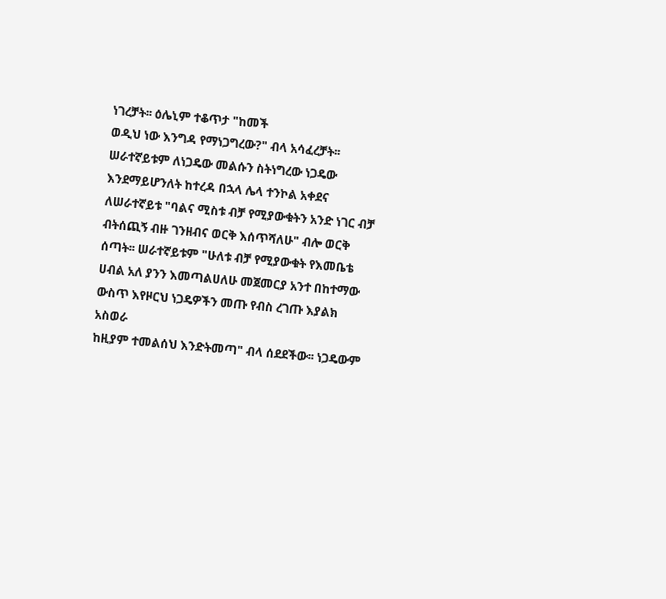ነገረቻት፡፡ ዕሌኒም ተቆጥታ "ከመች
ወዲህ ነው እንግዳ የማነጋግረው?" ብላ አሳፈረቻት፡፡
ሠራተኛይቱም ለነጋዴው መልሱን ስትነግረው ነጋዴው
እንደማይሆንለት ከተረዳ በኋላ ሌላ ተንኮል አቀደና
ለሠራተኛይቱ "ባልና ሚስቱ ብቻ የሚያውቁትን አንድ ነገር ብቻ
ብትሰጪኝ ብዙ ገንዘብና ወርቅ እሰጥሻለሁ" ብሎ ወርቅ
ሰጣት፡፡ ሠራተኛይቱም "ሁለቱ ብቻ የሚያውቁት የእመቤቴ
ሀብል አለ ያንን እመጣልሀለሁ መጀመርያ አንተ በከተማው
ውስጥ እየዞርህ ነጋዴዎችን መጡ የብስ ረገጡ እያልክ አስወራ
ከዚያም ተመልሰህ እንድትመጣ" ብላ ሰደደችው፡፡ ነጋዴውም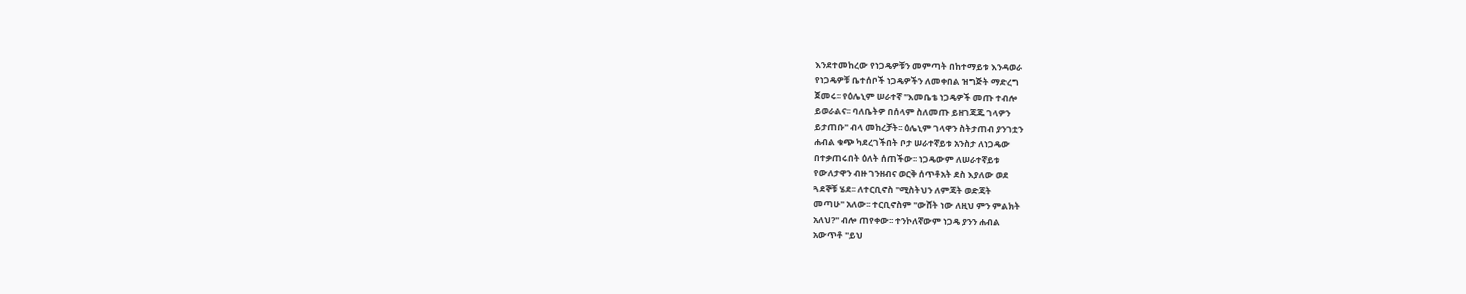እንደተመከረው የነጋዴዎቹን መምጣት በከተማይቱ እንዳወራ
የነጋዴዎቹ ቤተሰቦች ነጋዴዎችን ለመቀበል ዝግጅት ማድረግ
ጀመሩ፡፡ የዕሌኒም ሠራተኛ "እመቤቴ ነጋዴዎች መጡ ተብሎ
ይወራልና፡፡ ባለቤትዎ በሰላም ስለመጡ ይዘገጃጁ ገላዎን
ይታጠቡ" ብላ መከረቻት፡፡ ዕሌኒም ገላዋን ስትታጠብ ያንገቷን
ሐብል ቁጭ ካደረገችበት ቦታ ሠራተኛይቱ አንስታ ለነጋዴው
በተቃጠሩበት ዕለት ሰጠችው፡፡ ነጋዴውም ለሠራተኛይቱ
የውለታዋን ብዙ ገንዘብና ወርቅ ሰጥቶአት ደስ እያለው ወደ
ጓደኞቹ ሄደ፡፡ ለተርቢኖስ "ሚስትህን ለምጃት ወድጃት
መጣሁ" አለው፡፡ ተርቢኖስም "ውሸት ነው ለዚህ ምን ምልክት
አለህ?" ብሎ ጠየቀው፡፡ ተንኮለኛውም ነጋዴ ያንን ሐብል
አውጥቶ "ይህ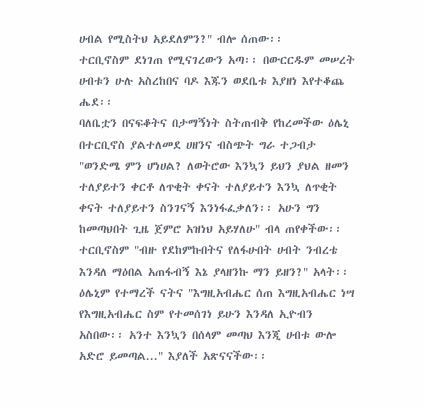ሀብል የሚስትህ አይደለምን?" ብሎ ሰጠው፡፡
ተርቢኖስም ደነገጠ የሚናገረውን አጣ፡፡ በውርርዱም መሠረት
ሀብቱን ሁሉ አስረከበና ባዶ እጁን ወደቤቱ እያዘነ እየተቆጨ
ሔደ፡፡
ባለቤቷን በናፍቆትና በታማኝነት ስትጠብቅ የከረመችው ዕሌኒ
በተርቢኖስ ያልተለመደ ሀዘንና ብስጭት ግራ ተጋብታ
"ወንድሜ ምን ሆነሀል? ለወትሮው እንኳን ይህን ያህል ዘመን
ተለያይተን ቀርቶ ለጥቂት ቀናት ተለያይተን እንኳ ለጥቂት
ቀናት ተለያይተን ስንገናኝ እንነፋፈቃለን፡፡ አሁን ግን
ከመጣህበት ጊዜ ጀምሮ አዝነህ አይሃለሁ" ብላ ጠየቀችው፡፡
ተርቢኖስም "ብዙ የደከምኩበትና የለፋሁበት ሀብት ንብረቴ
እንዳለ ማዕበል አጠፋብኝ እኔ ያላዘንኩ ማን ይዘን?" አላት፡፡
ዕሌኒም የተማረች ናትና "እግዚአብሔር ሰጠ እግዚአብሔር ነሣ
የእግዚአብሔር ስም የተመሰገነ ይሁን እንዳለ ኢዮብን
አስበው፡፡ አንተ እንኳን በሰላም መጣህ እንጂ ሀብቱ ውሎ
አድሮ ይመጣል..." እያለች አጽናናችው፡፡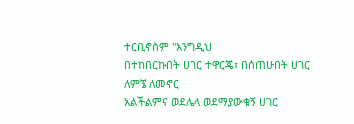ተርቢኖስም "እንግዲህ
በተከበርኩበት ሀገር ተዋርጄ፣ በሰጠሁበት ሀገር ለምኜ ለመኖር
አልችልምና ወደሌላ ወደማያውቁኝ ሀገር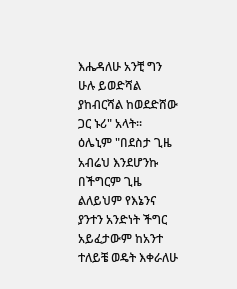እሔዳለሁ አንቺ ግን
ሁሉ ይወድሻል ያከብርሻል ከወደድሸው ጋር ኑሪ" አላት፡፡
ዕሌኒም "በደስታ ጊዜ አብሬህ እንደሆንኩ በችግርም ጊዜ
ልለይህም የእኔንና ያንተን አንድነት ችግር አይፈታውም ከአንተ
ተለይቼ ወዴት እቀራለሁ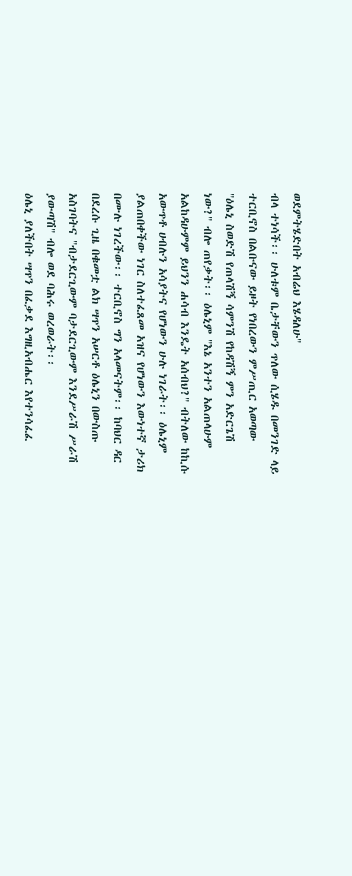ወደምትሄድበት አብሬህ እሄዳለሁ"
ብላ ተነሳች፡፡ ሁለቱም ቤታቸውን ጥለው ሲሄዱ በመንገድ ላይ
ተርቢኖስ በልቡናው ይዞት የነበረውን ምሥጢር አወጣው
"ዕሌኒ ስወድሽ የጠላሽኝ ሳምንሽ የከዳሽኝ ምን አድርጌሽ
ነው?" ብሎ ጠየቃት፡፡ ዕሌኒም "እኔ አንተን አልጠላሁም
አልከዳሁምም ይህንን ሐሳብ እንዴት አሰብህ?" ብትለው ከኪሱ
አውጥቶ ሀብሉን አሳያትና የሆነውን ሁሉ ነገራት፡፡ ዕሌኒም
ያልጠበቀችው ነገር ስለተፈጸመ አዝና የሆነውን እውነተኛ ታሪክ
በሙሉ ነገረችው፡፡ ተርቢኖስ ግን አላመናትም፡፡ ከባህር ዳር
በደረሱ ጊዜ በቁመቷ ልክ ሣጥን አሠርቶ ዕሌኒን በውስጡ
አስገባትና "ብታደርጊውም ባታደርጊውም እንደሥራሽ ሥራሽ
ያውጣሽ" ብሎ ወደ ባሕሩ ወረወራት፡፡
ዕሌኒ ያለችበት ሣጥን በፈቃደ እግዚአብሔር እየተንሳፈፈ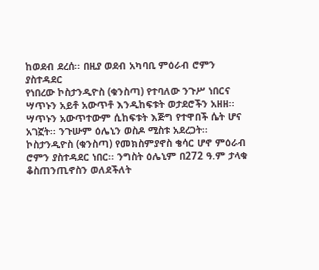ከወደብ ደረሰ፡፡ በዚያ ወደብ አካባቢ ምዕራብ ሮምን ያስተዳደር
የነበረው ኮስታንዲዮስ (ቁንስጣ) የተባለው ንጉሥ ነበርና
ሣጥኑን አይቶ አውጥቶ እንዲከፍቱት ወታደሮችን አዘዘ፡፡
ሣጥኑን አውጥተውም ሲከፍቱት እጅግ የተዋበች ሴት ሆና
አገኟት፡፡ ንጉሡም ዕሌኒን ወስዶ ሚስቱ አደረጋት፡፡
ኮስታንዲዮስ (ቁንስጣ) የመክስምያኖስ ቄሳር ሆኖ ምዕራብ
ሮምን ያስተዳደር ነበር፡፡ ንግስት ዕሌኒም በ272 ዓ.ም ታላቁ
ቆስጠንጢኖስን ወለደችለት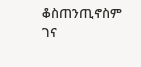ቆስጠንጢኖስም ገና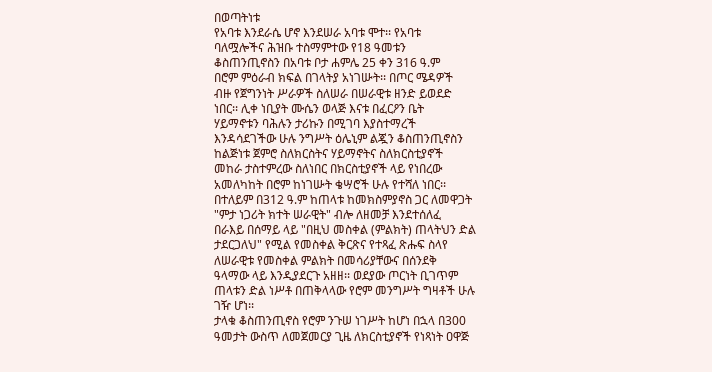በወጣትነቱ
የአባቱ እንደራሴ ሆኖ እንደሠራ አባቱ ሞተ፡፡ የአባቱ
ባለሟሎችና ሕዝቡ ተስማምተው የ18 ዓመቱን
ቆስጠንጢኖስን በአባቱ ቦታ ሐምሌ 25 ቀን 316 ዓ.ም
በሮም ምዕራብ ክፍል በገላትያ አነገሡት፡፡ በጦር ሜዳዎች
ብዙ የጀግንነት ሥራዎች ስለሠራ በሠራዊቱ ዘንድ ይወደድ
ነበር፡፡ ሊቀ ነቢያት ሙሴን ወላጅ እናቱ በፈርዖን ቤት
ሃይማኖቱን ባሕሉን ታሪኩን በሚገባ እያስተማረች
እንዳሳደገችው ሁሉ ንግሥት ዕሌኒም ልጇን ቆስጠንጢኖስን
ከልጅነቱ ጀምሮ ስለክርስትና ሃይማኖትና ስለክርስቲያኖች
መከራ ታስተምረው ስለነበር በክርስቲያኖች ላይ የነበረው
አመለካከት በሮም ከነገሡት ቄሣሮች ሁሉ የተሻለ ነበር፡፡
በተለይም በ312 ዓ.ም ከጠላቱ ከመክስምያኖስ ጋር ለመዋጋት
"ምታ ነጋሪት ክተት ሠራዊት" ብሎ ለዘመቻ እንደተሰለፈ
በራእይ በሰማይ ላይ "በዚህ መስቀል (ምልክት) ጠላትህን ድል
ታደርጋለህ" የሚል የመስቀል ቅርጽና የተጻፈ ጽሑፍ ስላየ
ለሠራዊቱ የመስቀል ምልክት በመሳሪያቸውና በሰንደቅ
ዓላማው ላይ እንዲያደርጉ አዘዘ፡፡ ወደያው ጦርነት ቢገጥም
ጠላቱን ድል ነሥቶ በጠቅላላው የሮም መንግሥት ግዛቶች ሁሉ
ገዥ ሆነ፡፡
ታላቁ ቆስጠንጢኖስ የሮም ንጉሠ ነገሥት ከሆነ በኋላ በ300
ዓመታት ውስጥ ለመጀመርያ ጊዜ ለክርስቲያኖች የነጻነት ዐዋጅ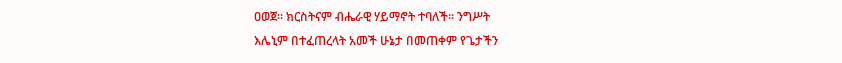ዐወጀ፡፡ ክርስትናም ብሔራዊ ሃይማኖት ተባለች፡፡ ንግሥት
እሌኒም በተፈጠረላት አመች ሁኔታ በመጠቀም የጌታችን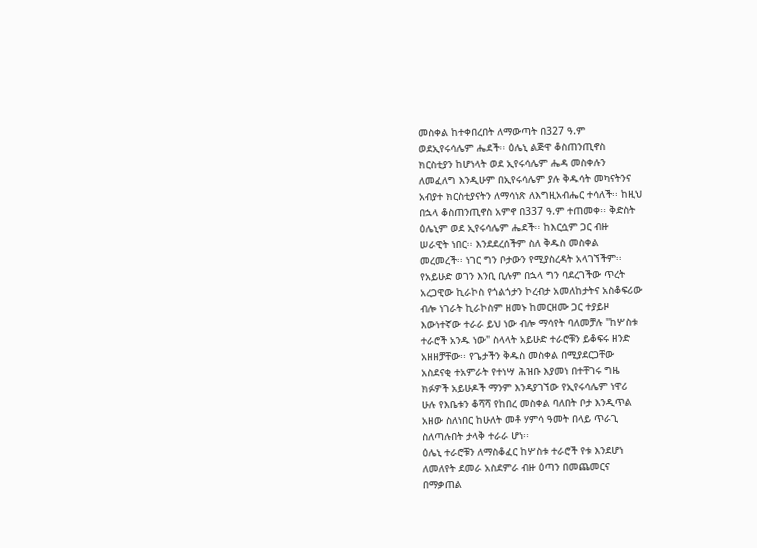መስቀል ከተቀበረበት ለማውጣት በ327 ዓ.ም
ወደኢየሩሳሌም ሔደች፡፡ ዕሌኒ ልጅዋ ቆስጠንጢኖስ
ክርስቲያን ከሆነላት ወደ ኢየሩሳሌም ሔዳ መስቀሉን
ለመፈለግ እንዲሁም በኢየሩሳሌም ያሉ ቅዱሳት መካናትንና
አብያተ ክርስቲያናትን ለማሳነጽ ለእግዚአብሔር ተሳለች፡፡ ከዚህ
በኋላ ቆስጠንጢኖስ አምኖ በ337 ዓ.ም ተጠመቀ፡፡ ቅድስት
ዕሌኒም ወደ ኢየሩሳሌም ሔደች፡፡ ከእርሷም ጋር ብዙ
ሠራዊት ነበር፡፡ እንደደረሰችም ስለ ቅዱስ መስቀል
መረመረች፡፡ ነገር ግን ቦታውን የሚያስረዳት አላገኘችም፡፡
የአይሁድ ወገን እንቢ ቢሉም በኋላ ግን ባደረገችው ጥረት
አረጋዊው ኪራኮስ የጎልጎታን ኮረብታ አመለከታትና አስቆፍሪው
ብሎ ነገራት ኪራኮስም ዘመኑ ከመርዘሙ ጋር ተያይዞ
እውነተኛው ተራራ ይህ ነው ብሎ ማሳየት ባለመቻሉ "ከሦስቱ
ተራሮች አንዱ ነው" ስላላት አይሁድ ተራሮቹን ይቆፍሩ ዘንድ
አዘዘቻቸው፡፡ የጌታችን ቅዱስ መስቀል በሚያደርጋቸው
አስደናቂ ተአምራት የተነሣ ሕዝቡ እያመነ በተቸገሩ ግዜ
ክፉዎች አይሁዶች ማንም እንዳያገኘው የኢየሩሳሌም ነዋሪ
ሁሉ የእቤቱን ቆሻሻ የከበረ መስቀል ባለበት ቦታ እንዲጥል
አዘው ስለነበር ከሁለት መቶ ሃምሳ ዓመት በላይ ጥራጊ
ስለጣሉበት ታላቅ ተራራ ሆነ፡፡
ዕሌኒ ተራሮቹን ለማስቆፈር ከሦስቱ ተራሮች የቱ እንደሆነ
ለመለየት ደመራ አስደምራ ብዙ ዕጣን በመጨመርና
በማቃጠል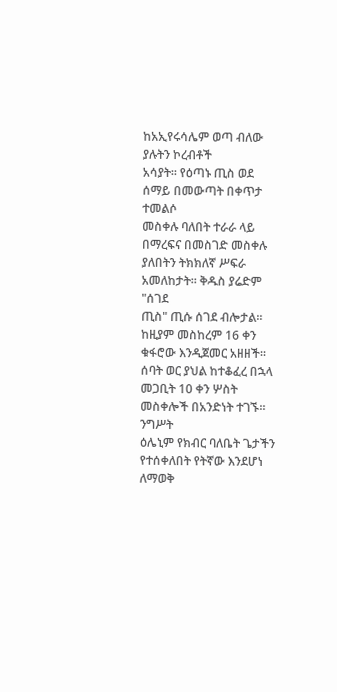ከአኢየሩሳሌም ወጣ ብለው ያሉትን ኮረብቶች
አሳያት፡፡ የዕጣኑ ጢስ ወደ ሰማይ በመውጣት በቀጥታ ተመልሶ
መስቀሉ ባለበት ተራራ ላይ በማረፍና በመስገድ መስቀሉ
ያለበትን ትክክለኛ ሥፍራ አመለከታት፡፡ ቅዱስ ያሬድም "ሰገደ
ጢስ" ጢሱ ሰገደ ብሎታል፡፡ ከዚያም መስከረም 16 ቀን
ቁፋሮው እንዲጀመር አዘዘች፡፡ ሰባት ወር ያህል ከተቆፈረ በኋላ
መጋቢት 10 ቀን ሦስት መስቀሎች በአንድነት ተገኙ፡፡ ንግሥት
ዕሌኒም የክብር ባለቤት ጌታችን የተሰቀለበት የትኛው እንደሆነ
ለማወቅ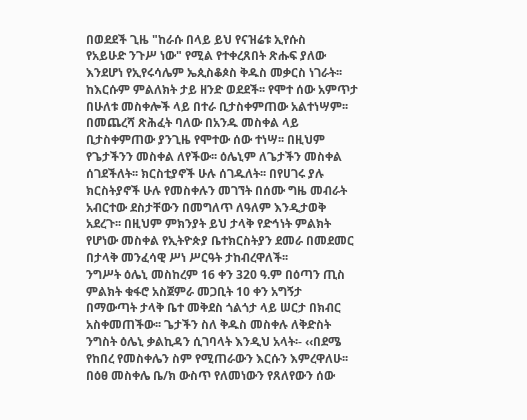በወደደች ጊዜ "ከራሱ በላይ ይህ የናዝሬቱ ኢየሱስ
የአይሁድ ንጉሥ ነው" የሚል የተቀረጸበት ጽሑፍ ያለው
እንደሆነ የኢየሩሳሌም ኤጲስቆጶስ ቅዱስ መቃርስ ነገራት፡፡
ከእርሱም ምልለክት ታይ ዘንድ ወደደች፡፡ የሞተ ሰው አምጥታ
በሁለቱ መስቀሎች ላይ በተራ ቢታስቀምጠው አልተነሣም፡፡
በመጨረሻ ጽሕፈት ባለው በአንዱ መስቀል ላይ
ቢታስቀምጠው ያንጊዜ የሞተው ሰው ተነሣ፡፡ በዚህም
የጌታችንን መስቀል ለየችው፡፡ ዕሌኒም ለጌታችን መስቀል
ሰገደችለት፡፡ ክርስቲያኖች ሁሉ ሰገዱለት፡፡ በየሀገሩ ያሉ
ክርስትያኖች ሁሉ የመስቀሉን መገኘት በሰሙ ግዜ መብራት
አብርተው ደስታቸውን በመግለጥ ለዓለም እንዲታወቅ
አደረጉ፡፡ በዚህም ምክንያት ይህ ታላቅ የድኅነት ምልክት
የሆነው መስቀል የኢትዮጵያ ቤተክርስትያን ደመራ በመደመር
በታላቅ መንፈሳዊ ሥነ ሥርዓት ታከብረዋለች፡፡
ንግሥት ዕሌኒ መስከረም 16 ቀን 320 ዓ.ም በዕጣን ጢስ
ምልክት ቁፋሮ አስጀምራ መጋቢት 10 ቀን አግኝታ
በማውጣት ታላቅ ቤተ መቅደስ ጎልጎታ ላይ ሠርታ በክብር
አስቀመጠችው፡፡ ጌታችን ስለ ቅዱስ መስቀሉ ለቅድስት
ንግስት ዕሌኒ ቃልኪዳን ሲገባላት እንዲህ አላት፡- ‹‹በደሜ
የከበረ የመስቀሌን ስም የሚጠራውን እርሱን እምረዋለሁ፡፡
በዕፀ መስቀሌ ቤ/ክ ውስጥ የለመነውን የጸለየውን ሰው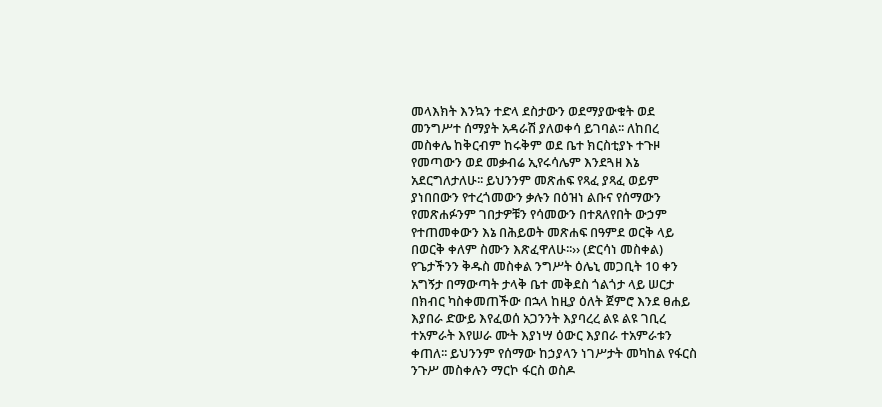መላእክት እንኳን ተድላ ደስታውን ወደማያውቁት ወደ
መንግሥተ ሰማያት አዳራሽ ያለወቀሳ ይገባል፡፡ ለከበረ
መስቀሌ ከቅርብም ከሩቅም ወደ ቤተ ክርስቲያኑ ተጉዞ
የመጣውን ወደ መቃብሬ ኢየሩሳሌም እንደጓዘ እኔ
አደርግለታለሁ፡፡ ይህንንም መጽሐፍ የጻፈ ያጻፈ ወይም
ያነበበውን የተረጎመውን ቃሉን በዕዝነ ልቡና የሰማውን
የመጽሐፉንም ገበታዎቹን የሳመውን በተጸለየበት ውኃም
የተጠመቀውን እኔ በሕይወት መጽሐፍ በዓምደ ወርቅ ላይ
በወርቅ ቀለም ስሙን እጽፈዋለሁ፡፡›› (ድርሳነ መስቀል)
የጌታችንን ቅዱስ መስቀል ንግሥት ዕሌኒ መጋቢት 10 ቀን
አግኝታ በማውጣት ታላቅ ቤተ መቅደስ ጎልጎታ ላይ ሠርታ
በክብር ካስቀመጠችው በኋላ ከዚያ ዕለት ጀምሮ እንደ ፀሐይ
እያበራ ድውይ እየፈወሰ አጋንንት እያባረረ ልዩ ልዩ ገቢረ
ተአምራት እየሠራ ሙት እያነሣ ዕውር እያበራ ተአምራቱን
ቀጠለ፡፡ ይህንንም የሰማው ከኃያላን ነገሥታት መካከል የፋርስ
ንጉሥ መስቀሉን ማርኮ ፋርስ ወስዶ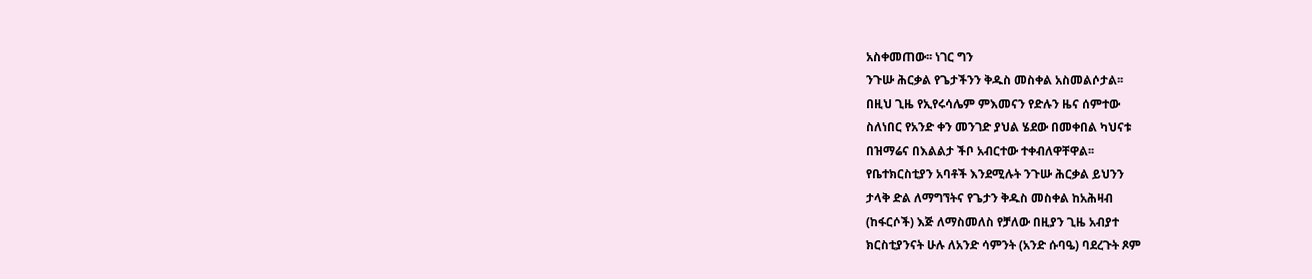አስቀመጠው፡፡ ነገር ግን
ንጉሡ ሕርቃል የጌታችንን ቅዱስ መስቀል አስመልሶታል፡፡
በዚህ ጊዜ የኢየሩሳሌም ምእመናን የድሉን ዜና ሰምተው
ስለነበር የአንድ ቀን መንገድ ያህል ሄደው በመቀበል ካህናቱ
በዝማሬና በእልልታ ችቦ አብርተው ተቀብለዋቸዋል፡፡
የቤተክርስቲያን አባቶች እንደሚሉት ንጉሡ ሕርቃል ይህንን
ታላቅ ድል ለማግኘትና የጌታን ቅዱስ መስቀል ከአሕዛብ
(ከፋርሶች) እጅ ለማስመለስ የቻለው በዚያን ጊዜ አብያተ
ክርስቲያንናት ሁሉ ለአንድ ሳምንት (አንድ ሱባዔ) ባደረጉት ጾም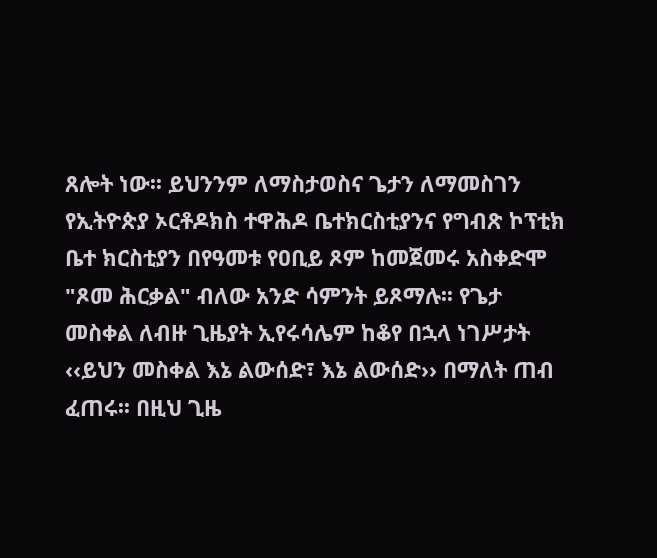ጸሎት ነው፡፡ ይህንንም ለማስታወስና ጌታን ለማመስገን
የኢትዮጵያ ኦርቶዶክስ ተዋሕዶ ቤተክርስቲያንና የግብጽ ኮፕቲክ
ቤተ ክርስቲያን በየዓመቱ የዐቢይ ጾም ከመጀመሩ አስቀድሞ
"ጾመ ሕርቃል" ብለው አንድ ሳምንት ይጾማሉ፡፡ የጌታ
መስቀል ለብዙ ጊዜያት ኢየሩሳሌም ከቆየ በኋላ ነገሥታት
‹‹ይህን መስቀል እኔ ልውሰድ፣ እኔ ልውሰድ›› በማለት ጠብ
ፈጠሩ፡፡ በዚህ ጊዜ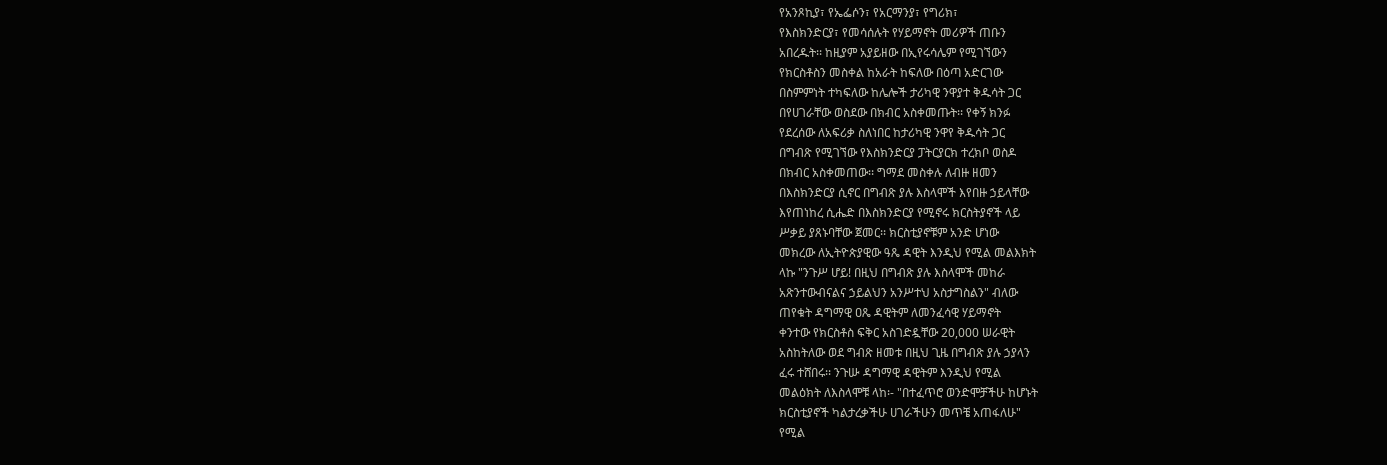የአንጾኪያ፣ የኤፌሶን፣ የአርማንያ፣ የግሪክ፣
የእስክንድርያ፣ የመሳሰሉት የሃይማኖት መሪዎች ጠቡን
አበረዱት፡፡ ከዚያም አያይዘው በኢየሩሳሌም የሚገኘውን
የክርስቶስን መስቀል ከአራት ከፍለው በዕጣ አድርገው
በስምምነት ተካፍለው ከሌሎች ታሪካዊ ንዋያተ ቅዱሳት ጋር
በየሀገራቸው ወስደው በክብር አስቀመጡት፡፡ የቀኝ ክንፉ
የደረሰው ለአፍሪቃ ስለነበር ከታሪካዊ ንዋየ ቅዱሳት ጋር
በግብጽ የሚገኘው የእስክንድርያ ፓትርያርክ ተረክቦ ወስዶ
በክብር አስቀመጠው፡፡ ግማደ መስቀሉ ለብዙ ዘመን
በእስክንድርያ ሲኖር በግብጽ ያሉ እስላሞች እየበዙ ኃይላቸው
እየጠነከረ ሲሔድ በእስክንድርያ የሚኖሩ ክርስትያኖች ላይ
ሥቃይ ያጸኑባቸው ጀመር፡፡ ክርስቲያኖቹም አንድ ሆነው
መክረው ለኢትዮጵያዊው ዓጼ ዳዊት እንዲህ የሚል መልእክት
ላኩ "ንጉሥ ሆይ! በዚህ በግብጽ ያሉ እስላሞች መከራ
አጽንተውብናልና ኃይልህን አንሥተህ አስታግስልን" ብለው
ጠየቁት ዳግማዊ ዐጼ ዳዊትም ለመንፈሳዊ ሃይማኖት
ቀንተው የክርስቶስ ፍቅር አስገድዷቸው 20,000 ሠራዊት
አስከትለው ወደ ግብጽ ዘመቱ በዚህ ጊዜ በግብጽ ያሉ ኃያላን
ፈሩ ተሸበሩ፡፡ ንጉሡ ዳግማዊ ዳዊትም እንዲህ የሚል
መልዕክት ለእስላሞቹ ላከ፡- "በተፈጥሮ ወንድሞቻችሁ ከሆኑት
ክርስቲያኖች ካልታረቃችሁ ሀገራችሁን መጥቼ አጠፋለሁ"
የሚል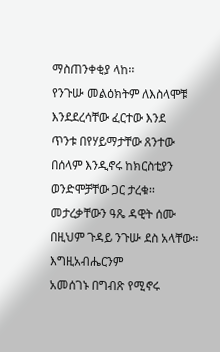ማስጠንቀቂያ ላከ፡፡
የንጉሡ መልዕክትም ለእስላሞቹ እንደደረሳቸው ፈርተው እንደ
ጥንቱ በየሃይማታቸው ጸንተው በሰላም እንዲኖሩ ከክርስቲያን
ወንድሞቻቸው ጋር ታረቁ፡፡ መታረቃቸውን ዓጼ ዳዊት ሰሙ
በዚህም ጉዳይ ንጉሡ ደስ አላቸው፡፡ እግዚአብሔርንም
አመሰገኑ በግብጽ የሚኖሩ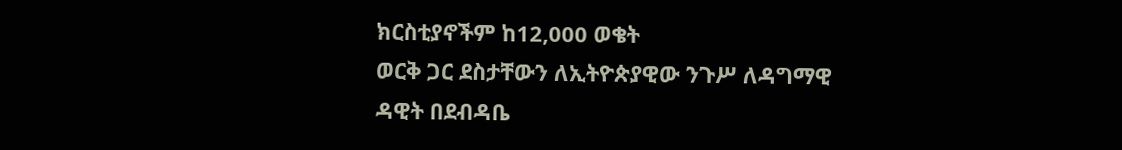ክርስቲያኖችም ከ12,000 ወቄት
ወርቅ ጋር ደስታቸውን ለኢትዮጵያዊው ንጉሥ ለዳግማዊ
ዳዊት በደብዳቤ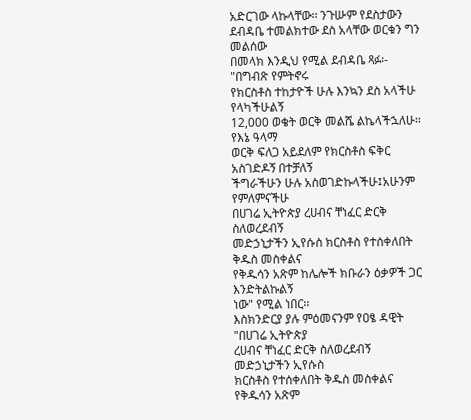አድርገው ላኩላቸው፡፡ ንጉሡም የደስታውን
ደብዳቤ ተመልክተው ደስ አላቸው ወርቁን ግን መልሰው
በመላክ እንዲህ የሚል ደብዳቤ ጻፉ፡- "በግብጽ የምትኖሩ
የክርስቶስ ተከታዮች ሁሉ እንኳን ደስ አላችሁ የላካችሁልኝ
12,000 ወቄት ወርቅ መልሼ ልኬላችኋለሁ፡፡ የእኔ ዓላማ
ወርቅ ፍለጋ አይደለም የክርስቶስ ፍቅር አስገድዶኝ በተቻለኝ
ችግራችሁን ሁሉ አስወገድኩላችሁ፤አሁንም የምለምናችሁ
በሀገሬ ኢትዮጵያ ረሀብና ቸነፈር ድርቅ ስለወረደብኝ
መድኃኒታችን ኢየሱስ ክርስቶስ የተሰቀለበት ቅዱስ መስቀልና
የቅዱሳን አጽም ከሌሎች ክቡራን ዕቃዎች ጋር እንድትልኩልኝ
ነው" የሚል ነበር፡፡
እስክንድርያ ያሉ ምዕመናንም የዐፄ ዳዊት "በሀገሬ ኢትዮጵያ
ረሀብና ቸነፈር ድርቅ ስለወረደብኝ መድኃኒታችን ኢየሱስ
ክርስቶስ የተሰቀለበት ቅዱስ መስቀልና የቅዱሳን አጽም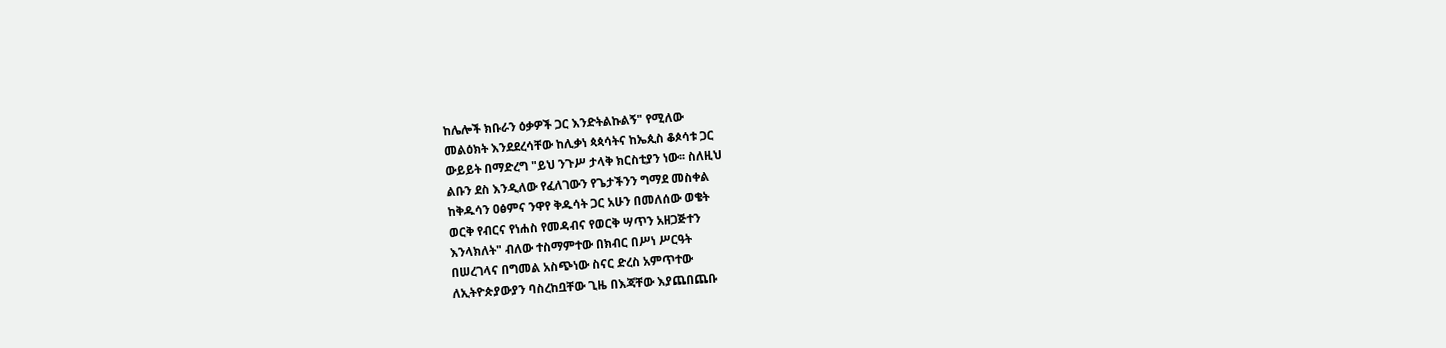ከሌሎች ክቡራን ዕቃዎች ጋር እንድትልኩልኝ" የሚለው
መልዕክት እንደደረሳቸው ከሊቃነ ጳጳሳትና ከኤጲስ ቆጶሳቱ ጋር
ውይይት በማድረግ "ይህ ንጉሥ ታላቅ ክርስቲያን ነው፡፡ ስለዚህ
ልቡን ደስ እንዲለው የፈለገውን የጌታችንን ግማደ መስቀል
ከቅዱሳን ዐፅምና ንዋየ ቅዱሳት ጋር አሁን በመለሰው ወቄት
ወርቅ የብርና የነሐስ የመዳብና የወርቅ ሣጥን አዘጋጅተን
እንላክለት" ብለው ተስማምተው በክብር በሥነ ሥርዓት
በሠረገላና በግመል አስጭነው ስናር ድረስ አምጥተው
ለኢትዮጵያውያን ባስረከቧቸው ጊዜ በእጃቸው እያጨበጨቡ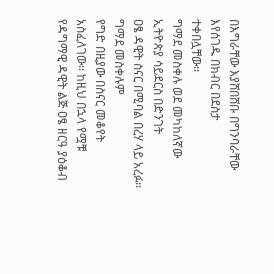በእግራቸው እያሸበሸቡ በግንባራቸው እየሰገዱ በክብር በደስታ
ተቀበሏቸው፡፡
ግማደ መስቀሉ ወደ መካከለኛው ኢትዮጵያ ሳይደርስ በድንገት
ዐፄ ዳዊት ስናር በሚባል በረሃ ላይ አረፉ፡፡ ግማደ መስቀሉም
የግድ በዚያው በስናር መቆየት አስፈለገው፡፡ ከዚህ በኋላ የሟቹ
የዳግማዊ ዳዊት ልጅ ዐፄ ዘርዓ ያዕቆብ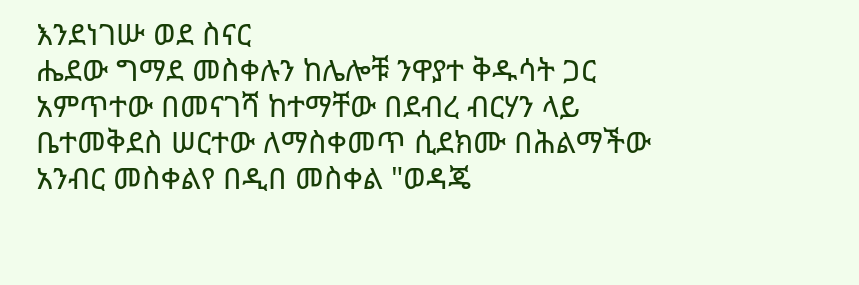እንደነገሡ ወደ ስናር
ሔደው ግማደ መስቀሉን ከሌሎቹ ንዋያተ ቅዱሳት ጋር
አምጥተው በመናገሻ ከተማቸው በደብረ ብርሃን ላይ
ቤተመቅደስ ሠርተው ለማስቀመጥ ሲደክሙ በሕልማችው
አንብር መስቀልየ በዲበ መስቀል "ወዳጄ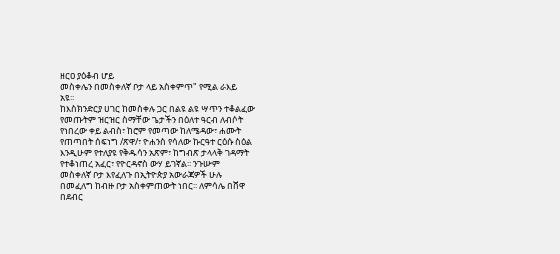ዘርዐ ያዕቆብ ሆይ
መስቀሌን በመስቀለኛ ቦታ ላይ አስቀምጥ" የሚል ራእይ
አዩ፡፡
ከእስክንድርያ ሀገር ከመስቀሉ ጋር በልዩ ልዩ ሣጥን ተቆልፈው
የመጡትም ዝርዝር ስማቸው ጌታችን በዕለተ ዓርብ ለብሶት
የነበረው ቀይ ልብስ፣ ከሮም የመጣው ከለሜዳው፣ ሐሙት
የጠጣበት ሰፍነግ /ጽዋ/፣ ዮሐንስ የሳለው ኩርዓተ ርዕሱ ስዕል
እንዲሁም የተለያዩ የቅዱሳን አጽም፣ ከግብጽ ታላላቅ ገዳማት
የተቆነጠረ አፈር፣ የዮርዳኖስ ውሃ ይገኛል፡፡ ንጉሡም
መስቀለኛ ቦታ እየፈለጉ በኢትዮጵያ አውራጃዎች ሁሉ
በመፈለግ ከብዙ ቦታ አስቀምጠውት ነበር፡፡ ለምሳሌ በሸዋ
በደብር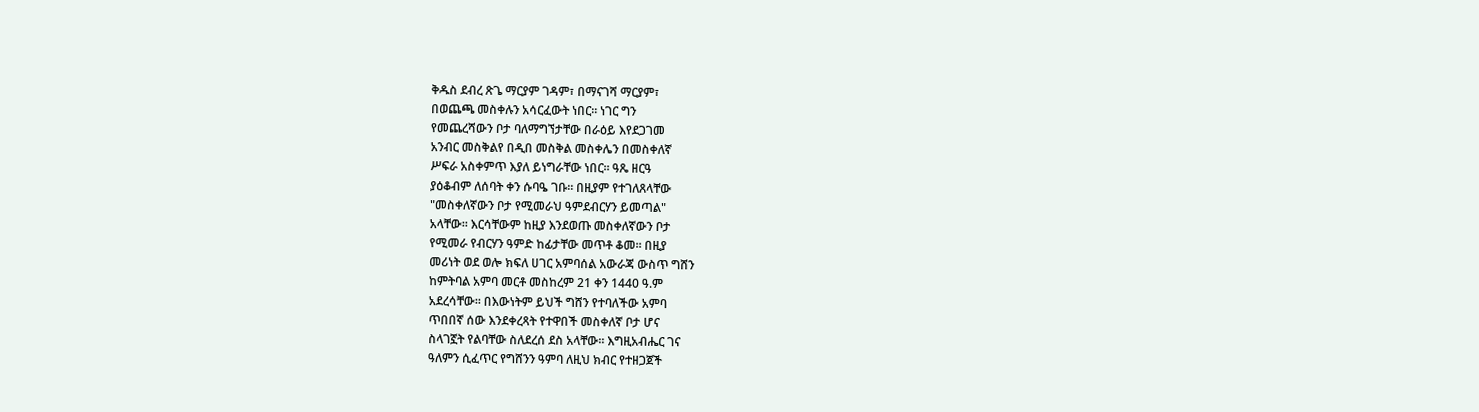ቅዱስ ደብረ ጽጌ ማርያም ገዳም፣ በማናገሻ ማርያም፣
በወጨጫ መስቀሉን አሳርፈውት ነበር፡፡ ነገር ግን
የመጨረሻውን ቦታ ባለማግኘታቸው በራዕይ እየደጋገመ
አንብር መስቅልየ በዲበ መስቅል መስቀሌን በመስቀለኛ
ሥፍራ አስቀምጥ እያለ ይነግራቸው ነበር፡፡ ዓጼ ዘርዓ
ያዕቆብም ለሰባት ቀን ሱባዔ ገቡ፡፡ በዚያም የተገለጸላቸው
"መስቀለኛውን ቦታ የሚመራህ ዓምደብርሃን ይመጣል"
አላቸው፡፡ እርሳቸውም ከዚያ እንደወጡ መስቀለኛውን ቦታ
የሚመራ የብርሃን ዓምድ ከፊታቸው መጥቶ ቆመ፡፡ በዚያ
መሪነት ወደ ወሎ ክፍለ ሀገር አምባሰል አውራጃ ውስጥ ግሸን
ከምትባል አምባ መርቶ መስከረም 21 ቀን 1440 ዓ.ም
አደረሳቸው፡፡ በእውነትም ይህች ግሸን የተባለችው አምባ
ጥበበኛ ሰው እንደቀረጻት የተዋበች መስቀለኛ ቦታ ሆና
ስላገኟት የልባቸው ስለደረሰ ደስ አላቸው፡፡ እግዚአብሔር ገና
ዓለምን ሲፈጥር የግሸንን ዓምባ ለዚህ ክብር የተዘጋጀች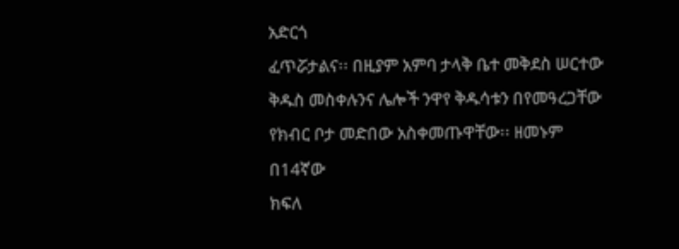አድርጎ
ፈጥሯታልና፡፡ በዚያም አምባ ታላቅ ቤተ መቅደስ ሠርተው
ቅዱስ መስቀሉንና ሌሎች ንዋየ ቅዱሳቱን በየመዓረጋቸው
የክብር ቦታ መድበው አስቀመጡዋቸው፡፡ ዘመኑም በ14ኛው
ክፍለ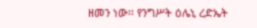ዘመን ነው፡፡ የንግሥት ዕሌኒ ረድኤት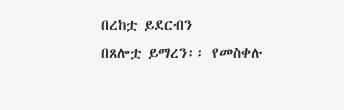በረከቷ ይደርብን
በጸሎቷ ይማረን፡፡ የመስቀሉ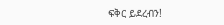ፍቅር ይደረብን!